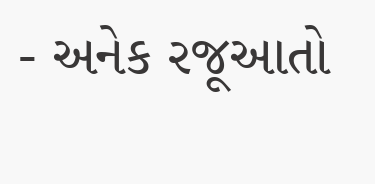- અનેક રજૂઆતો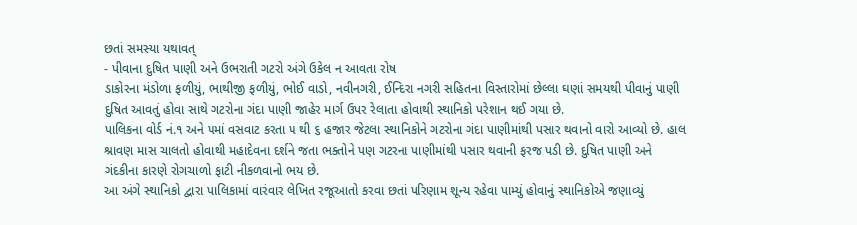છતાં સમસ્યા યથાવત્
- પીવાના દુષિત પાણી અને ઉભરાતી ગટરો અંગે ઉકેલ ન આવતા રોષ
ડાકોરના મંડોળા ફળીયું, ભાથીજી ફળીયું, ભોઈ વાડો, નવીનગરી, ઈન્દિરા નગરી સહિતના વિસ્તારોમાં છેલ્લા ઘણાં સમયથી પીવાનું પાણી દુષિત આવતું હોવા સાથે ગટરોના ગંદા પાણી જાહેર માર્ગ ઉપર રેલાતા હોવાથી સ્થાનિકો પરેશાન થઈ ગયા છે.
પાલિકના વોર્ડ નં.૧ અને ૫માં વસવાટ કરતા ૫ થી ૬ હજાર જેટલા સ્થાનિકોને ગટરોના ગંદા પાણીમાંથી પસાર થવાનો વારો આવ્યો છે. હાલ શ્રાવણ માસ ચાલતો હોવાથી મહાદેવના દર્શને જતા ભક્તોને પણ ગટરના પાણીમાંથી પસાર થવાની ફરજ પડી છે. દુષિત પાણી અને ગંદકીના કારણે રોગચાળો ફાટી નીકળવાનો ભય છે.
આ અંગે સ્થાનિકો દ્વારા પાલિકામાં વારંવાર લેખિત રજૂઆતો કરવા છતાં પરિણામ શૂન્ય રહેવા પામ્યું હોવાનું સ્થાનિકોએ જણાવ્યું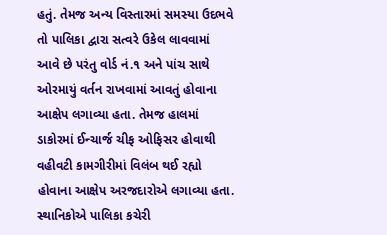હતું. તેમજ અન્ય વિસ્તારમાં સમસ્યા ઉદભવે તો પાલિકા દ્વારા સત્વરે ઉકેલ લાવવામાં આવે છે પરંતુ વોર્ડ નં.૧ અને પાંચ સાથે ઓરમાયું વર્તન રાખવામાં આવતું હોવાના આક્ષેપ લગાવ્યા હતા. તેમજ હાલમાં ડાકોરમાં ઈન્ચાર્જ ચીફ ઓફિસર હોવાથી વહીવટી કામગીરીમાં વિલંબ થઈ રહ્યો હોવાના આક્ષેપ અરજદારોએ લગાવ્યા હતા.
સ્થાનિકોએ પાલિકા કચેરી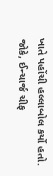ખાતે પહોંચી હલ્લાબોલ કર્યો હતો. જોકે, ઈન્ચાર્જ ચીફ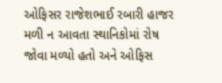ઓફિસર રાજેશભાઈ રબારી હાજર મળી ન આવતા સ્થાનિકોમાં રોષ જોવા મળ્યો હતો અને ઓફિસ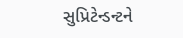સુપ્રિટેન્ડન્ટને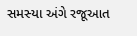સમસ્યા અંગે રજૂઆત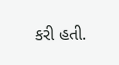કરી હતી.